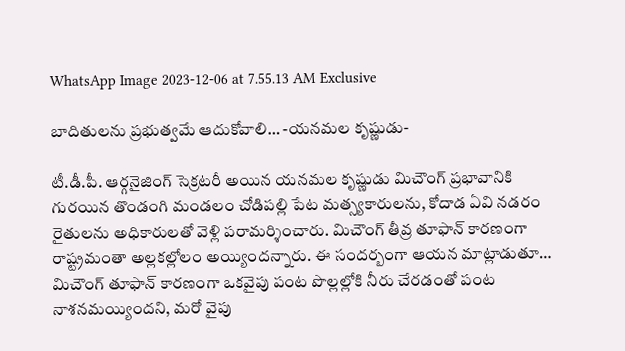WhatsApp Image 2023-12-06 at 7.55.13 AM Exclusive

బాదితులను ప్రభుత్వమే ఆదుకోవాలి… -యనమల కృష్ణుడు-

టీ.డీ.పీ. ఆర్గనైజింగ్ సెక్రటరీ అయిన యనమల కృష్ణుడు మిచౌంగ్ ప్రభావానికి గురయిన తొండంగి మండలం చోడిపల్లి పేట మత్స్యకారులను, కోదాడ ఏవి నడరం రైతులను అధికారులతో వెళ్లి పరామర్శించారు. మిచౌంగ్ తీవ్ర తూఫాన్ కారణంగా రాష్ట్రమంతా అల్లకల్లోలం అయ్యిందన్నారు. ఈ సందర్బంగా ఆయన మాట్లాడుతూ… మిచౌంగ్ తూఫాన్ కారణంగా ఒకవైపు పంట పొల్లల్లోకి నీరు చేరడంతో పంట నాశనమయ్యిందని, మరో వైపు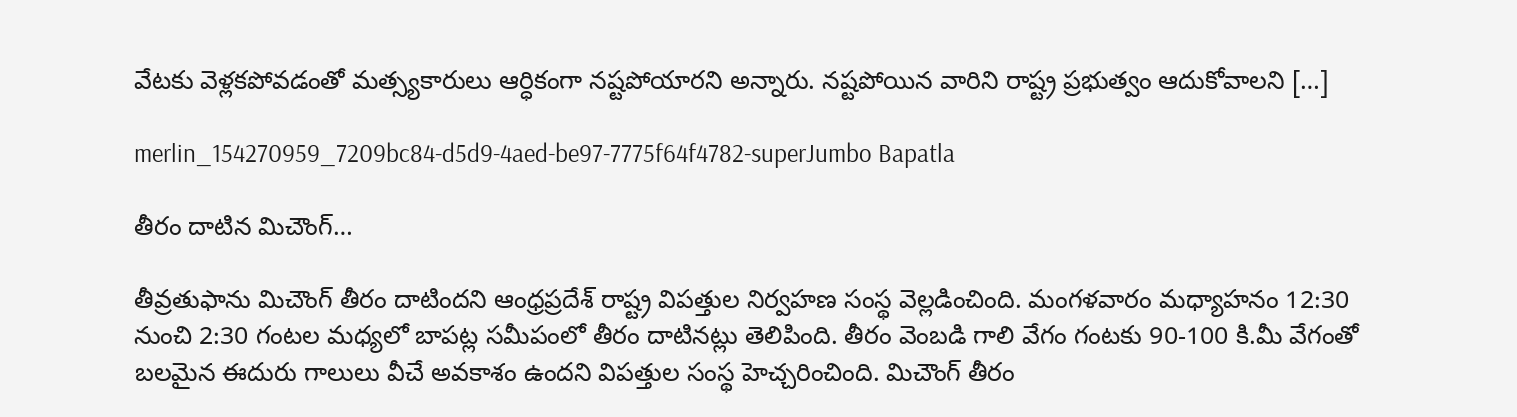వేటకు వెళ్లకపోవడంతో మత్స్యకారులు ఆర్ధికంగా నష్టపోయారని అన్నారు. నష్టపోయిన వారిని రాష్ట్ర ప్రభుత్వం ఆదుకోవాలని […]

merlin_154270959_7209bc84-d5d9-4aed-be97-7775f64f4782-superJumbo Bapatla

తీరం దాటిన మిచౌంగ్…

తీవ్రతుఫాను మిచౌంగ్ తీరం దాటిందని ఆంధ్రప్రదేశ్ రాష్ట్ర విపత్తుల నిర్వహణ సంస్థ వెల్లడించింది. మంగళవారం మధ్యాహనం 12:30 నుంచి 2:30 గంటల మధ్యలో బాపట్ల సమీపంలో తీరం దాటినట్లు తెలిపింది. తీరం వెంబడి గాలి వేగం గంటకు 90-100 కి.మీ వేగంతో బలమైన ఈదురు గాలులు వీచే అవకాశం ఉందని విపత్తుల సంస్థ హెచ్చరించింది. మిచౌంగ్ తీరం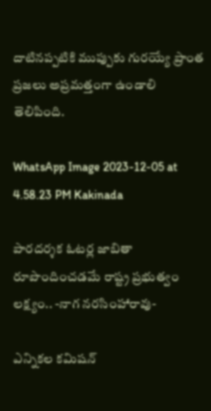దాటినప్పటికి ముప్పుకు గురయ్యే ప్రాంత ప్రజలు అప్రమత్తంగా ఉండాలి తెలిపింది.

WhatsApp Image 2023-12-05 at 4.58.23 PM Kakinada

పారదర్శక ఓటర్ల జాబితా రూపొందించడమే రాష్ట్ర ప్రభుత్వం లక్ష్యం.. -నాగ నరసింహారావు-

ఎన్నికల కమిషన్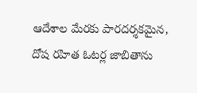ఆదేశాల మేరకు పారదర్శకమైన, దోష రహిత ఓటర్ల జాబితాను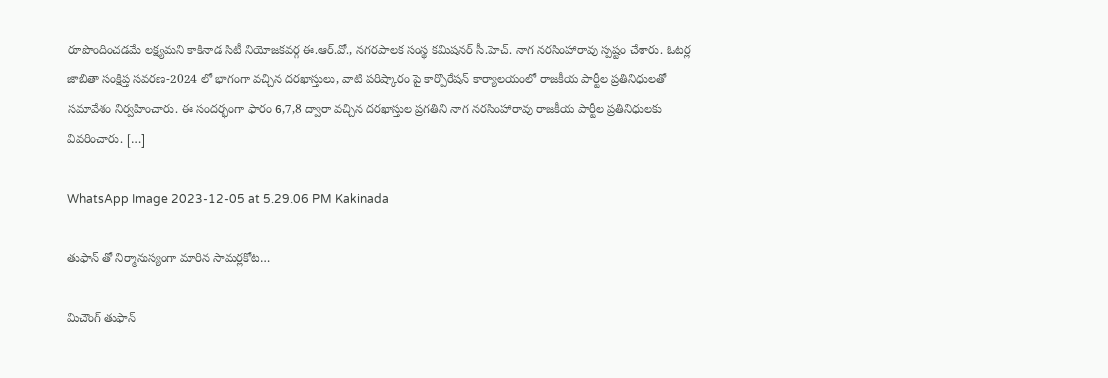రూపొందించడమే లక్ష్యమని కాకినాడ సిటీ నియోజకవర్గ ఈ.ఆర్.వో., నగరపాలక సంస్థ కమిషనర్ సీ.హెచ్. నాగ నరసింహారావు స్పష్టం చేశారు. ఓటర్ల జాబితా సంక్షిప్త సవరణ-2024 లో భాగంగా వచ్చిన దరఖాస్తులు, వాటి పరిష్కారం పై కార్పొరేషన్ కార్యాలయంలో రాజకీయ పార్టీల ప్రతినిధులతో సమావేశం నిర్వహించారు. ఈ సందర్భంగా ఫారం 6,7,8 ద్వారా వచ్చిన దరఖాస్తుల ప్రగతిని నాగ నరసింహారావు రాజకీయ పార్టీల ప్రతినిధులకు వివరించారు. […]

WhatsApp Image 2023-12-05 at 5.29.06 PM Kakinada

తుఫాన్ తో నిర్మానుస్యంగా మారిన సామర్లకోట…

మిచౌంగ్ తుఫాన్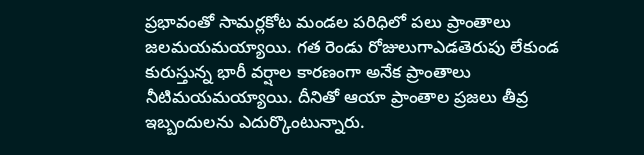ప్రభావంతో సామర్లకోట మండల పరిధిలో పలు ప్రాంతాలు జలమయమయ్యాయి. గత రెండు రోజులుగాఎడతెరుపు లేకుండ కురుస్తున్న భారీ వర్షాల కారణంగా అనేక ప్రాంతాలు నీటిమయమయ్యాయి. దీనితో ఆయా ప్రాంతాల ప్రజలు తీవ్ర ఇబ్బందులను ఎదుర్కొంటున్నారు.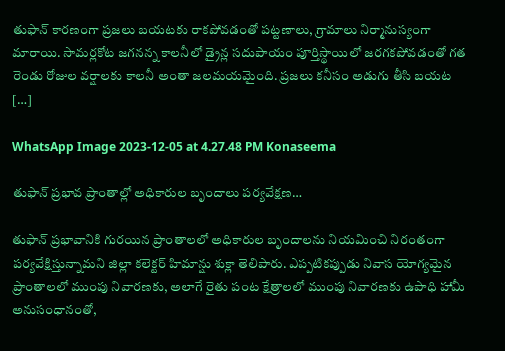తుఫాన్ కారణంగా ప్రజలు బయటకు రాకపోవడంతో పట్టణాలు, గ్రామాలు నిర్మానుస్యంగా మారాయి. సామర్లకోట జగనన్న కాలనీలో డ్రైన్ల సదుపాయం పూర్తిస్థాయిలో జరగకపోవడంతో గత రెండు రోజుల వర్షాలకు కాలనీ అంతా జలమయమైంది. ప్రజలు కనీసం అడుగు తీసి బయట […]

WhatsApp Image 2023-12-05 at 4.27.48 PM Konaseema

తుఫాన్ ప్రభావ ప్రాంతాల్లో అధికారుల బృందాలు పర్యవేక్షణ…

తుఫాన్ ప్రభావానికి గురయిన ప్రాంతాలలో అధికారుల బృందాలను నియమించి నిరంతంగా పర్యవేక్షిస్తున్నామని జిల్లా కలెక్టర్ హిమాన్షు శుక్లా తెలిపారు. ఎప్పటికప్పుడు నివాస యోగ్యమైన ప్రాంతాలలో ముంపు నివారణకు, అలాగే రైతు పంట క్షేత్రాలలో ముంపు నివారణకు ఉపాధి హామీ అనుసంధానంతో,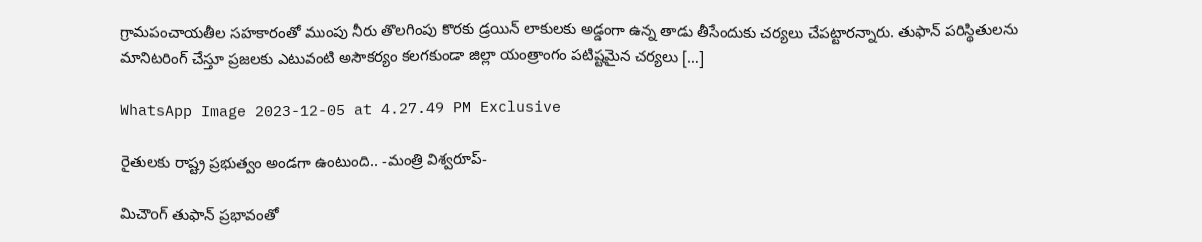గ్రామపంచాయతీల సహకారంతో ముంపు నీరు తొలగింపు కొరకు డ్రయిన్ లాకులకు అడ్డంగా ఉన్న తాడు తీసేందుకు చర్యలు చేపట్టారన్నారు. తుఫాన్ పరిస్థితులను మానిటరింగ్ చేస్తూ ప్రజలకు ఎటువంటి అసౌకర్యం కలగకుండా జిల్లా యంత్రాంగం పటిష్టమైన చర్యలు […]

WhatsApp Image 2023-12-05 at 4.27.49 PM Exclusive

రైతులకు రాష్ట్ర ప్రభుత్వం అండగా ఉంటుంది.. -మంత్రి విశ్వరూప్-

మిచౌoగ్ తుఫాన్ ప్రభావంతో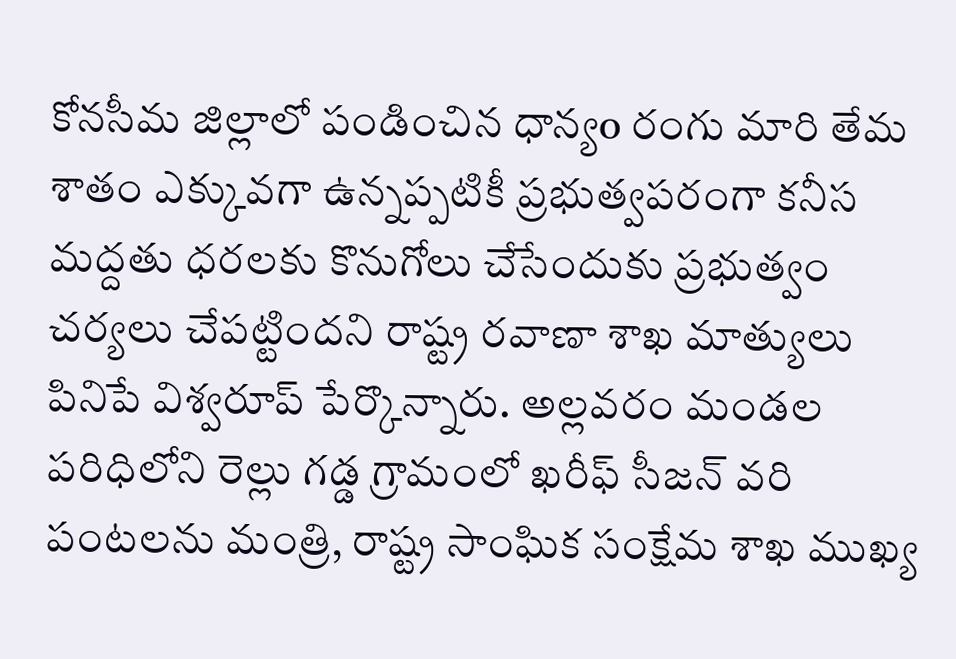కోనసీమ జిల్లాలో పండించిన ధాన్యo రంగు మారి తేమ శాతం ఎక్కువగా ఉన్నప్పటికీ ప్రభుత్వపరంగా కనీస మద్దతు ధరలకు కొనుగోలు చేసేందుకు ప్రభుత్వం చర్యలు చేపట్టిందని రాష్ట్ర రవాణా శాఖ మాత్యులు పినిపే విశ్వరూప్ పేర్కొన్నారు. అల్లవరం మండల పరిధిలోని రెల్లు గడ్డ గ్రామంలో ఖరీఫ్ సీజన్ వరి పంటలను మంత్రి, రాష్ట్ర సాంఘిక సంక్షేమ శాఖ ముఖ్య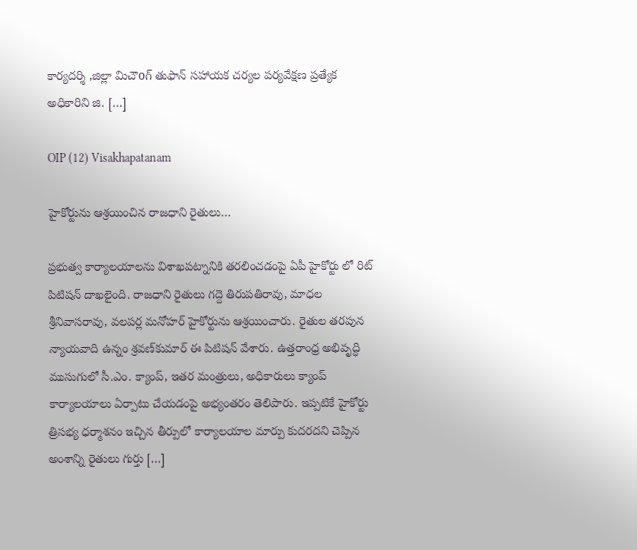కార్యదర్శి ,జిల్లా మిచౌoగ్ తుఫాన్ సహాయక చర్యల పర్యవేక్షణ ప్రత్యేక అధికారిని జి. […]

OIP (12) Visakhapatanam

హైకోర్టును ఆశ్రయించిన రాజధాని రైతులు…

ప్రభుత్వ కార్యాలయాలను విశాఖపట్నానికి తరలించడంపై ఏపీ హైకోర్టు లో రిట్ పిటిషన్ దాఖలైంది. రాజధాని రైతులు గద్దె తిరుపతిరావు, మాధల శ్రీనివాసరావు, వలపర్ల మనోహర్‌ హైకోర్టును ఆశ్రయించారు. రైతుల తరపున న్యాయవాది ఉన్నం శ్రవణ్‌కుమార్‌ ఈ పిటిషన్ వేశారు. ఉత్తరాంధ్ర అభివృద్ధి ముసుగులో సీ.ఎం. క్యాంప్, ఇతర మంత్రులు, అధికారులు క్యాంప్ కార్యాలయాలు ఏర్పాటు చేయడంపై అభ్యంతరం తెలిపారు. ఇప్పటికే హైకోర్టు త్రిసభ్య ధర్మాశనం ఇచ్చిన తీర్పులో కార్యాలయాల మార్పు కుదరదని చెప్పిన అంశాన్ని రైతులు గుర్తు […]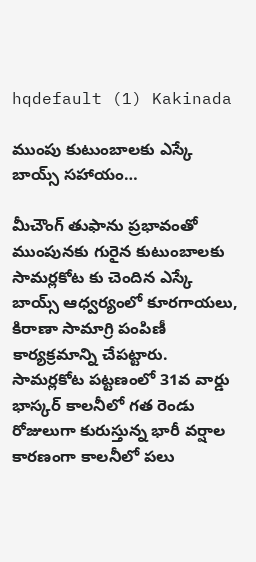hqdefault (1) Kakinada

ముంపు కుటుంబాలకు ఎస్కే బాయ్స్ సహాయం…

మీచౌంగ్ తుఫాను ప్రభావంతో ముంపునకు గురైన కుటుంబాలకు సామర్లకోట కు చెందిన ఎస్కే బాయ్స్ ఆధ్వర్యంలో కూరగాయలు, కిరాణా సామాగ్రి పంపిణీ కార్యక్రమాన్ని చేపట్టారు. సామర్లకోట పట్టణంలో 31వ వార్డు భాస్కర్ కాలనీలో గత రెండు రోజులుగా కురుస్తున్న భారీ వర్షాల కారణంగా కాలనీలో పలు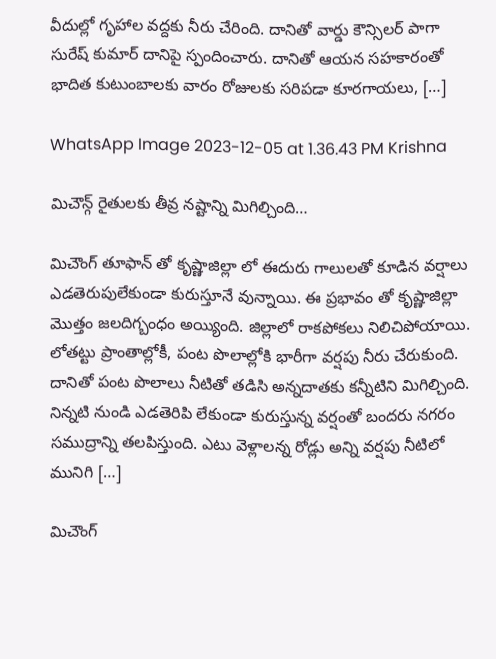వీదుల్లో గృహాల వద్దకు నీరు చేరింది. దానితో వార్డు కౌన్సిలర్ పాగా సురేష్ కుమార్ దానిపై స్పందించారు. దానితో ఆయన సహకారంతో భాదిత కుటుంబాలకు వారం రోజులకు సరిపడా కూరగాయలు, […]

WhatsApp Image 2023-12-05 at 1.36.43 PM Krishna

మిచౌన్గ్ రైతులకు తీవ్ర నష్టాన్ని మిగిల్చింది…

మిచౌంగ్ తూఫాన్ తో కృష్ణాజిల్లా లో ఈదురు గాలులతో కూడిన వర్షాలు ఎడతెరుపులేకుండా కురుస్తూనే వున్నాయి. ఈ ప్రభావం తో కృష్ణాజిల్లా మొత్తం జలదిగ్బంధం అయ్యింది. జిల్లాలో రాకపోకలు నిలిచిపోయాయి. లోతట్టు ప్రాంతాల్లోకీ, పంట పొలాల్లోకి భారీగా వర్షపు నీరు చేరుకుంది. దానితో పంట పొలాలు నీటితో తడిసి అన్నదాతకు కన్నీటిని మిగిల్చింది. నిన్నటి నుండి ఎడతెరిపి లేకుండా కురుస్తున్న వర్షంతో బందరు నగరం సముద్రాన్ని తలపిస్తుంది. ఎటు వెళ్లాలన్న రోడ్లు అన్ని వర్షపు నీటిలో మునిగి […]

మిచౌంగ్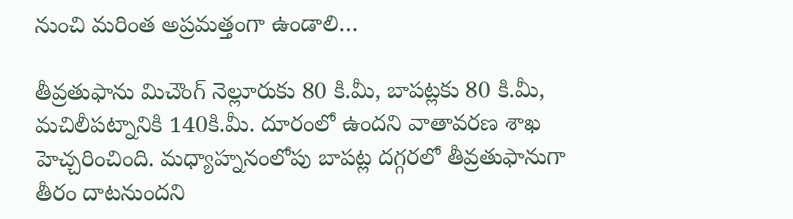నుంచి మరింత అప్రమత్తంగా ఉండాలి…

తీవ్రతుఫాను మిచౌంగ్ నెల్లూరుకు 80 కి.మీ, బాపట్లకు 80 కి.మీ, మచిలీపట్నానికి 140కి.మీ. దూరంలో ఉందని వాతావరణ శాఖ హెచ్చరించింది. మధ్యాహ్ననంలోపు బాపట్ల దగ్గరలో తీవ్రతుఫానుగా తీరం దాటనుందని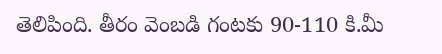తెలిపింది. తీరం వెంబడి గంటకు 90-110 కి.మీ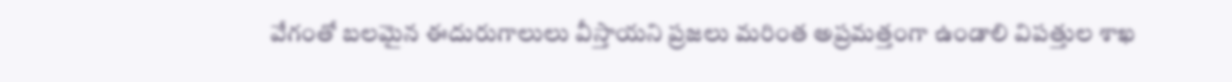వేగంతో బలమైన ఈదురుగాలులు వీస్తాయని ప్రజలు మరింత అప్రమత్తంగా ఉండాలి విపత్తుల శాఖ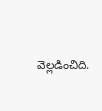వెల్లడించిది.